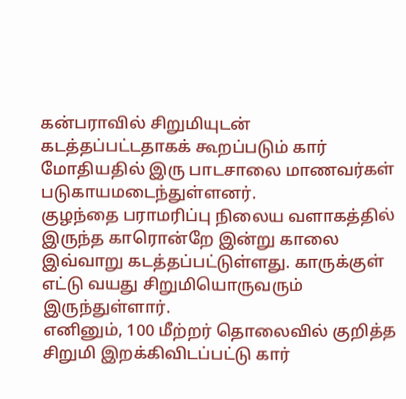கன்பராவில் சிறுமியுடன் கடத்தப்பட்டதாகக் கூறப்படும் கார் மோதியதில் இரு பாடசாலை மாணவர்கள் படுகாயமடைந்துள்ளனர்.
குழந்தை பராமரிப்பு நிலைய வளாகத்தில் இருந்த காரொன்றே இன்று காலை இவ்வாறு கடத்தப்பட்டுள்ளது. காருக்குள் எட்டு வயது சிறுமியொருவரும் இருந்துள்ளார்.
எனினும், 100 மீற்றர் தொலைவில் குறித்த சிறுமி இறக்கிவிடப்பட்டு கார்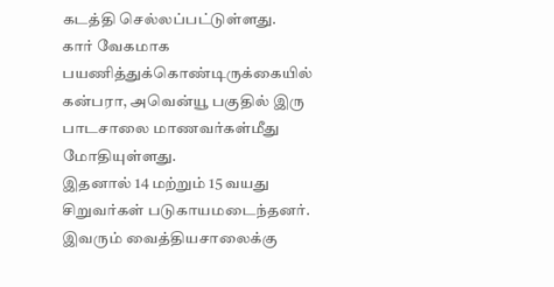கடத்தி செல்லப்பட்டுள்ளது.
கார் வேகமாக பயணித்துக்கொண்டிருக்கையில் கன்பரா, அவென்யூ பகுதில் இரு பாடசாலை மாணவர்கள்மீது மோதியுள்ளது.
இதனால் 14 மற்றும் 15 வயது சிறுவர்கள் படுகாயமடைந்தனர். இவரும் வைத்தியசாலைக்கு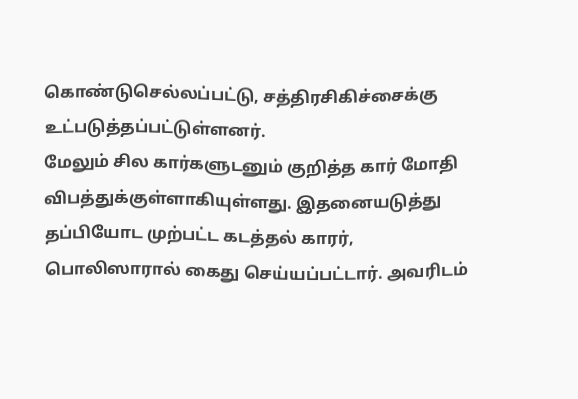கொண்டுசெல்லப்பட்டு, சத்திரசிகிச்சைக்கு உட்படுத்தப்பட்டுள்ளனர்.
மேலும் சில கார்களுடனும் குறித்த கார் மோதி விபத்துக்குள்ளாகியுள்ளது. இதனையடுத்து தப்பியோட முற்பட்ட கடத்தல் காரர், பொலிஸாரால் கைது செய்யப்பட்டார். அவரிடம்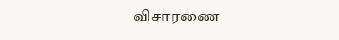விசாரணை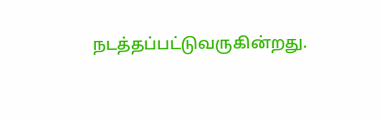நடத்தப்பட்டுவருகின்றது.